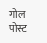गोल पोस्ट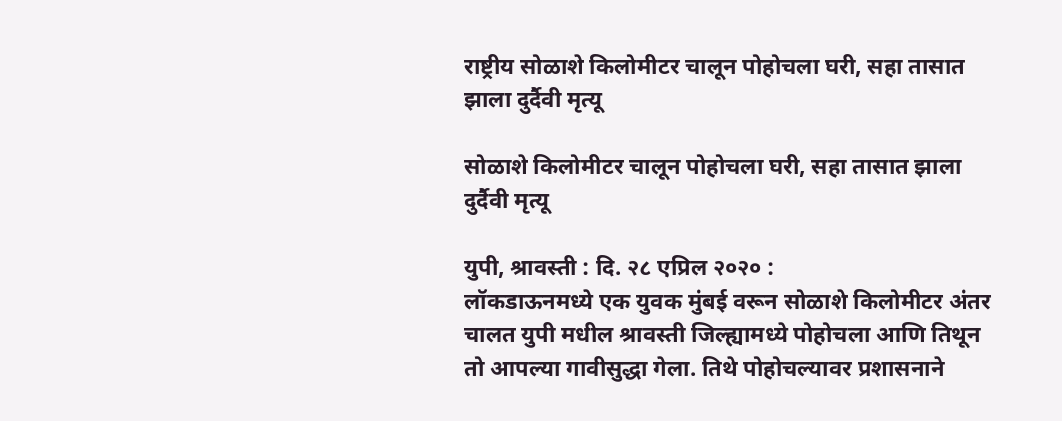राष्ट्रीय सोळाशे किलोमीटर चालून पोहोचला घरी, सहा तासात झाला दुर्दैवी मृत्यू

सोळाशे किलोमीटर चालून पोहोचला घरी, सहा तासात झाला दुर्दैवी मृत्यू

युपी, श्रावस्ती : दि. २८ एप्रिल २०२० :
लॉकडाऊनमध्ये एक युवक मुंबई वरून सोळाशे किलोमीटर अंतर चालत युपी मधील श्रावस्ती जिल्ह्यामध्ये पोहोचला आणि तिथून तो आपल्या गावीसुद्धा गेला. तिथे पोहोचल्यावर प्रशासनाने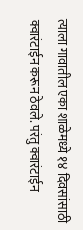त्याला गावातील एका शाळेमध्ये १४ दिवसांसाठी क्वारंटाईन करून ठेवले. परंतु क्वारंटाईन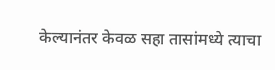केल्यानंतर केवळ सहा तासांमध्ये त्याचा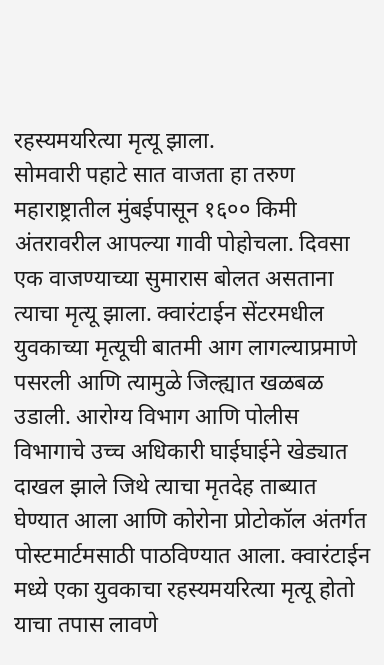रहस्यमयरित्या मृत्यू झाला.
सोमवारी पहाटे सात वाजता हा तरुण महाराष्ट्रातील मुंबईपासून १६०० किमी अंतरावरील आपल्या गावी पोहोचला. दिवसा एक वाजण्याच्या सुमारास बोलत असताना त्याचा मृत्यू झाला. क्वारंटाईन सेंटरमधील युवकाच्या मृत्यूची बातमी आग लागल्याप्रमाणे पसरली आणि त्यामुळे जिल्ह्यात खळबळ उडाली. आरोग्य विभाग आणि पोलीस विभागाचे उच्च अधिकारी घाईघाईने खेड्यात दाखल झाले जिथे त्याचा मृतदेह ताब्यात घेण्यात आला आणि कोरोना प्रोटोकॉल अंतर्गत पोस्टमार्टमसाठी पाठविण्यात आला. क्वारंटाईन मध्ये एका युवकाचा रहस्यमयरित्या मृत्यू होतो याचा तपास लावणे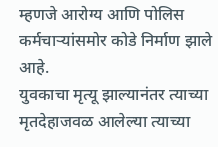म्हणजे आरोग्य आणि पोलिस कर्मचाऱ्यांसमोर कोडे निर्माण झाले आहे.
युवकाचा मृत्यू झाल्यानंतर त्याच्या मृतदेहाजवळ आलेल्या त्याच्या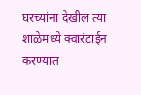घरच्यांना देखील त्या शाळेमध्ये क्वारंटाईन करण्यात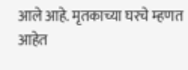आले आहे. मृतकाच्या घरचे म्हणत आहेत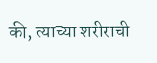की, त्याच्या शरीराची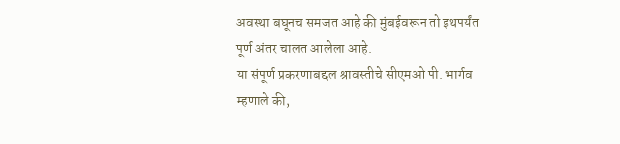अवस्था बघूनच समजत आहे की मुंबईवरून तो इथपर्यंत पूर्ण अंतर चालत आलेला आहे.
या संपूर्ण प्रकरणाबद्दल श्रावस्तीचे सीएमओ पी. भार्गव म्हणाले की,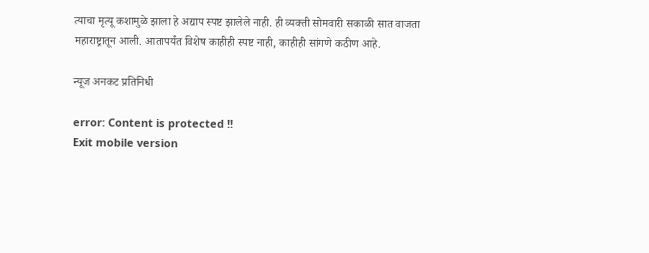त्याचा मृत्यू कशामुळे झाला हे अद्याप स्पष्ट झालेले नाही. ही व्यक्ती सोमवारी सकाळी सात वाजता महाराष्ट्रातून आली. आतापर्यंत विशेष काहीही स्पष्ट नाही, काहीही सांगणे कठीण आहे.

न्यूज अनकट प्रतिनिधी

error: Content is protected !!
Exit mobile version